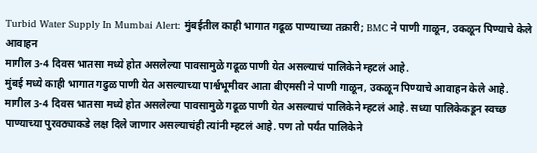Turbid Water Supply In Mumbai Alert: मुंबईतील काही भागात गढूळ पाण्याच्या तक्रारी; BMC ने पाणी गाळून, उकळून पिण्याचे केले आवाहन
मागील 3-4 दिवस भातसा मध्ये होत असलेल्या पावसामुळे गढूळ पाणी येत असल्याचं पालिकेने म्हटलं आहे.
मुंबई मध्ये काही भागात गढुळ पाणी येत असल्याच्या पार्श्वभूमीवर आता बीएमसी ने पाणी गाळून, उकळून पिण्याचे आवाहन केले आहे. मागील 3-4 दिवस भातसा मध्ये होत असलेल्या पावसामुळे गढूळ पाणी येत असल्याचं पालिकेने म्हटलं आहे. सध्या पालिकेकडून स्वच्छ पाण्याच्या पुरवठ्याकडे लक्ष दिले जाणार असल्याचंही त्यांनी म्हटलं आहे. पण तो पर्यंत पालिकेने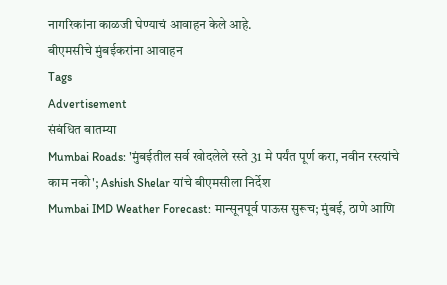नागरिकांना काळजी घेण्याचं आवाहन केले आहे.
बीएमसीचे मुंबईकरांना आवाहन
Tags
Advertisement
संबंधित बातम्या
Mumbai Roads: 'मुंबईतील सर्व खोदलेले रस्ते 31 मे पर्यंत पूर्ण करा, नवीन रस्त्यांचे काम नको'; Ashish Shelar यांचे बीएमसीला निर्देश
Mumbai IMD Weather Forecast: मान्सूनपूर्व पाऊस सुरूच; मुंबई, ठाणे आणि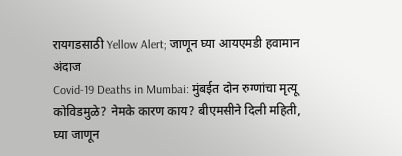रायगडसाठी Yellow Alert; जाणून घ्या आयएमडी हवामान अंदाज
Covid-19 Deaths in Mumbai: मुंबईत दोन रुग्णांचा मृत्यू कोविडमुळे? नेमके कारण काय? बीएमसीने दिली महिती, घ्या जाणून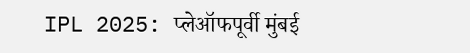IPL 2025: प्लेऑफपूर्वी मुंबई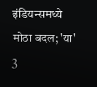इंडियन्समध्ये मोठा बदल; 'या' 3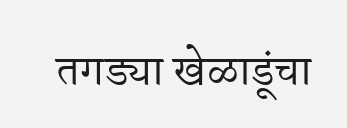तगड्या खेळाडूंचा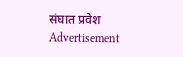संघात प्रवेश
Advertisement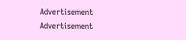Advertisement
Advertisement